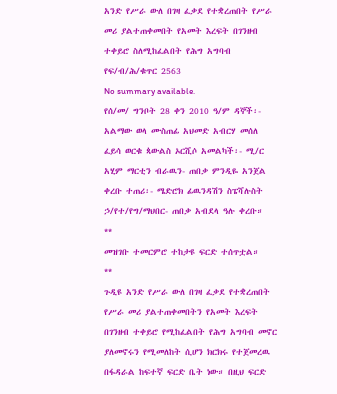አንድ የሥራ ውለ በገዛ ፈቃደ የተቋረጠበት የሥራ መሪ ያልተጠቀመበት የአመት እረፍት በገንዘብ ተቀይሮ ስለሚከፈልበት የሕግ አግባብ የፍ/ብ/ሕ/ቁጥር 2563
No summary available.
የሰ/መ/ ግንቦት 28 ቀን 2010 ዓ/ም ዳኞች፡- አልማው ወላ ሙስጠፊ አህመድ አብርሃ መሰለ ፈይሳ ወርቁ ጳውልስ ኦርሺሶ አመልካች፡- ሚ/ር አሂም ማርቲን ብራዉን- ጠበቃ ምንዲዬ አንጀል ቀረቡ ተጠሪ፡- ሜድሮክ ፊዉንዳሽን ስፔሻሉስት ኃ/የተ/የግ/ማህበር- ጠበቃ አብደላ ዓሉ ቀረቡ።
**
መዝገቡ ተመርምሮ ተከታዩ ፍርድ ተሰጥቷል።
**
ጉዲዩ አንድ የሥራ ውለ በገዛ ፈቃደ የተቋረጠበት የሥራ መሪ ያልተጠቀመበትን የአመት እረፍት በገንዘብ ተቀይሮ የሚከፈልበት የሕግ አግባብ መኖር ያለመኖሩን የሚመለከት ሲሆን ክርክሩ የተጀመረዉ በፋዳራል ከፍተኛ ፍርድ ቤት ነው። በዚህ ፍርድ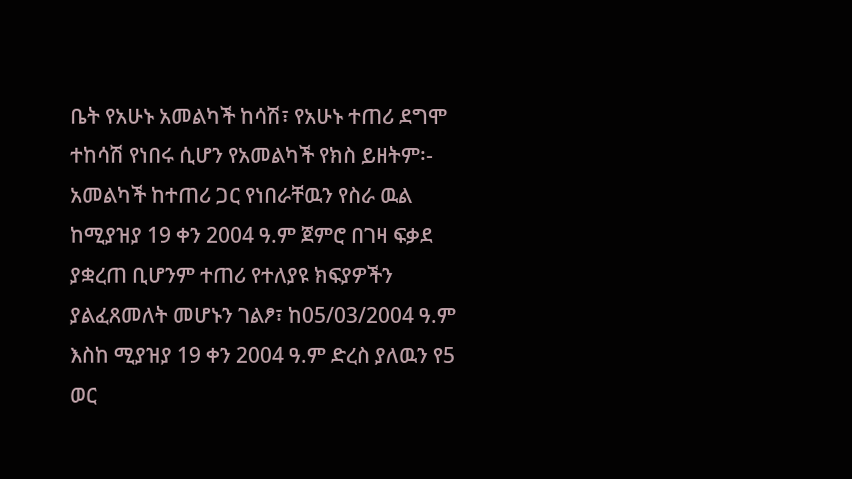ቤት የአሁኑ አመልካች ከሳሽ፣ የአሁኑ ተጠሪ ደግሞ ተከሳሽ የነበሩ ሲሆን የአመልካች የክስ ይዘትም፡- አመልካች ከተጠሪ ጋር የነበራቸዉን የስራ ዉል ከሚያዝያ 19 ቀን 2004 ዓ.ም ጀምሮ በገዛ ፍቃደ ያቋረጠ ቢሆንም ተጠሪ የተለያዩ ክፍያዎችን ያልፈጸመለት መሆኑን ገልፆ፣ ከ05/03/2004 ዓ.ም እስከ ሚያዝያ 19 ቀን 2004 ዓ.ም ድረስ ያለዉን የ5 ወር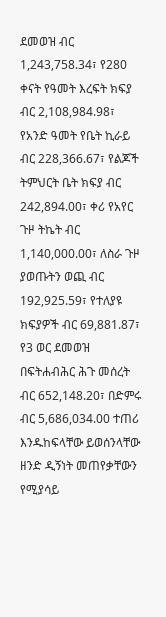ደመወዝ ብር 1,243,758.34፣ የ280 ቀናት የዓመት እረፍት ክፍያ ብር 2,108,984.98፣ የአንድ ዓመት የቤት ኪራይ ብር 228,366.67፣ የልጆች ትምህርት ቤት ክፍያ ብር 242,894.00፣ ቀሪ የአየር ጉዞ ትኬት ብር 1,140,000.00፣ ለስራ ጉዞ ያወጡትን ወጪ ብር 192,925.59፣ የተለያዩ ክፍያዎች ብር 69,881.87፣ የ3 ወር ደመወዝ በፍትሐብሕር ሕጉ መሰረት ብር 652,148.20፣ በድምሩ ብር 5,686,034.00 ተጠሪ እንዱከፍላቸው ይወሰንላቸው ዘንድ ዲኝነት መጠየቃቸውን የሚያሳይ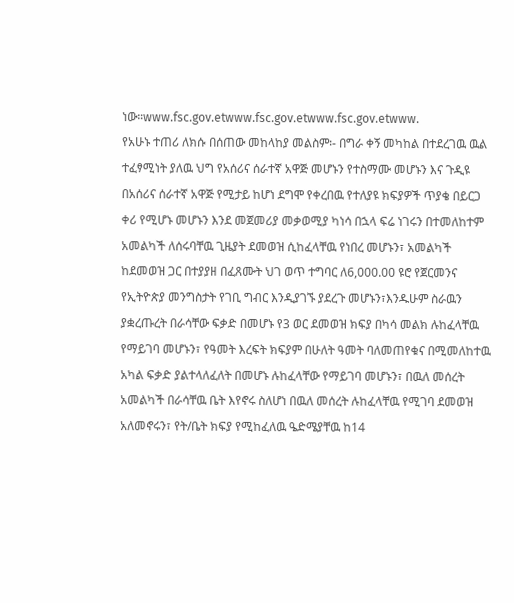ነው።www.fsc.gov.etwww.fsc.gov.etwww.fsc.gov.etwww.
የአሁኑ ተጠሪ ለክሱ በሰጠው መከላከያ መልስም፡- በግራ ቀኝ መካከል በተደረገዉ ዉል ተፈፃሚነት ያለዉ ህግ የአሰሪና ሰራተኛ አዋጅ መሆኑን የተስማሙ መሆኑን እና ጉዲዩ በአሰሪና ሰራተኛ አዋጅ የሚታይ ከሆነ ደግሞ የቀረበዉ የተለያዩ ክፍያዎች ጥያቄ በይርጋ ቀሪ የሚሆኑ መሆኑን እንደ መጀመሪያ መቃወሚያ ካነሳ በኋላ ፍሬ ነገሩን በተመለከተም አመልካች ለሰሩባቸዉ ጊዜያት ደመወዝ ሲከፈላቸዉ የነበረ መሆኑን፣ አመልካች ከደመወዝ ጋር በተያያዘ በፈጸሙት ህገ ወጥ ተግባር ለ6,000.00 ዩሮ የጀርመንና የኢትዮጵያ መንግስታት የገቢ ግብር እንዲያገኙ ያደረጉ መሆኑን፣እንዱሁም ስራዉን ያቋረጡረት በራሳቸው ፍቃድ በመሆኑ የ3 ወር ደመወዝ ክፍያ በካሳ መልክ ሉከፈላቸዉ የማይገባ መሆኑን፣ የዓመት እረፍት ክፍያም በሁለት ዓመት ባለመጠየቁና በሚመለከተዉ አካል ፍቃድ ያልተላለፈለት በመሆኑ ሉከፈላቸው የማይገባ መሆኑን፣ በዉለ መሰረት አመልካች በራሳቸዉ ቤት እየኖሩ ስለሆነ በዉለ መሰረት ሉከፈላቸዉ የሚገባ ደመወዝ አለመኖሩን፣ የት/ቤት ክፍያ የሚከፈለዉ ዔድሜያቸዉ ከ14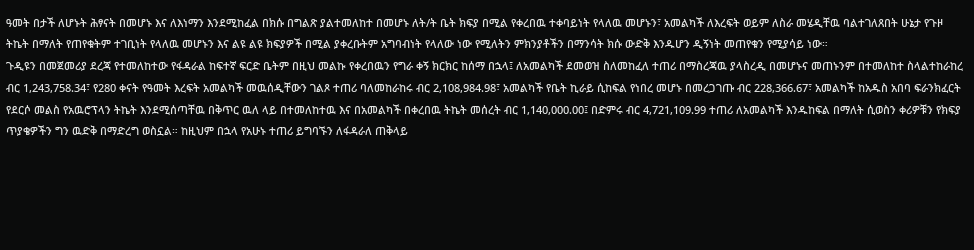ዓመት በታች ለሆኑት ሕፃናት በመሆኑ እና ለእነማን እንደሚከፈል በክሱ በግልጽ ያልተመለከተ በመሆኑ ለት/ት ቤት ክፍያ በሚል የቀረበዉ ተቀባይነት የላለዉ መሆኑን፣ አመልካች ለእረፍት ወይም ለስራ መሄዲቸዉ ባልተገለጸበት ሁኔታ የጉዞ ትኬት በማለት የጠየቁትም ተገቢነት የላለዉ መሆኑን እና ልዩ ልዩ ክፍያዎች በሚል ያቀረቡትም አግባብነት የላለው ነው የሚለትን ምክንያቶችን በማንሳት ክሱ ውድቅ እንዱሆን ዲኝነት መጠየቁን የሚያሳይ ነው።
ጉዲዩን በመጀመሪያ ደረጃ የተመለከተው የፋዳራል ከፍተኛ ፍርድ ቤትም በዚህ መልኩ የቀረበዉን የግራ ቀኝ ክርክር ከሰማ በኋላ፤ ለአመልካች ደመወዝ ስለመከፈለ ተጠሪ በማስረጃዉ ያላስረዲ በመሆኑና መጠኑንም በተመለከተ ስላልተከራከረ ብር 1,243,758.34፣ የ280 ቀናት የዓመት እረፍት አመልካች መዉሰዲቸውን ገልጾ ተጠሪ ባለመከራከሩ ብር 2,108,984.98፣ አመልካች የቤት ኪራይ ሲከፍል የነበረ መሆኑ በመረጋገጡ ብር 228,366.67፣ አመልካች ከአዱስ አበባ ፍራንክፈርት የደርሶ መልስ የአዉሮፕላን ትኬት እንደሚሰጣቸዉ በቅጥር ዉለ ላይ በተመለከተዉ እና በአመልካች በቀረበዉ ትኬት መሰረት ብር 1,140,000.00፤ በድምሩ ብር 4,721,109.99 ተጠሪ ለአመልካች እንዱከፍል በማለት ሲወስን ቀሪዎቹን የክፍያ ጥያቄዎችን ግን ዉድቅ በማድረግ ወስኗል። ከዚህም በኋላ የአሁኑ ተጠሪ ይግባኙን ለፋዳራለ ጠቅላይ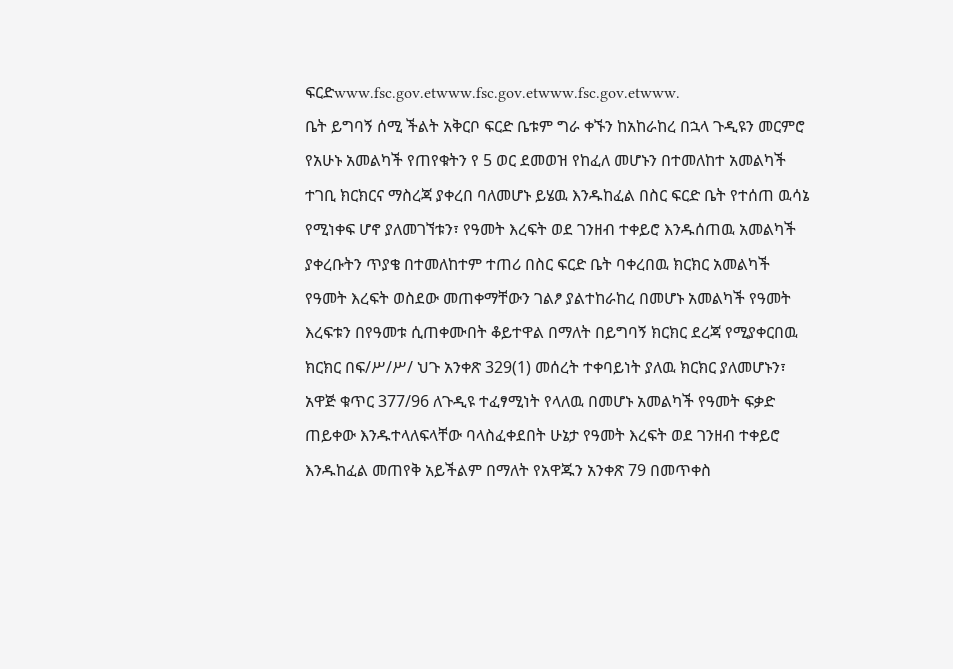ፍርድwww.fsc.gov.etwww.fsc.gov.etwww.fsc.gov.etwww.
ቤት ይግባኝ ሰሚ ችልት አቅርቦ ፍርድ ቤቱም ግራ ቀኙን ከአከራከረ በኋላ ጉዲዩን መርምሮ የአሁኑ አመልካች የጠየቁትን የ 5 ወር ደመወዝ የከፈለ መሆኑን በተመለከተ አመልካች ተገቢ ክርክርና ማስረጃ ያቀረበ ባለመሆኑ ይሄዉ እንዱከፈል በስር ፍርድ ቤት የተሰጠ ዉሳኔ የሚነቀፍ ሆኖ ያለመገኘቱን፣ የዓመት እረፍት ወደ ገንዘብ ተቀይሮ እንዱሰጠዉ አመልካች ያቀረቡትን ጥያቄ በተመለከተም ተጠሪ በስር ፍርድ ቤት ባቀረበዉ ክርክር አመልካች የዓመት እረፍት ወስደው መጠቀማቸውን ገልፆ ያልተከራከረ በመሆኑ አመልካች የዓመት እረፍቱን በየዓመቱ ሲጠቀሙበት ቆይተዋል በማለት በይግባኝ ክርክር ደረጃ የሚያቀርበዉ ክርክር በፍ/ሥ/ሥ/ ህጉ አንቀጽ 329(1) መሰረት ተቀባይነት ያለዉ ክርክር ያለመሆኑን፣ አዋጅ ቁጥር 377/96 ለጉዲዩ ተፈፃሚነት የላለዉ በመሆኑ አመልካች የዓመት ፍቃድ ጠይቀው እንዱተላለፍላቸው ባላስፈቀደበት ሁኔታ የዓመት እረፍት ወደ ገንዘብ ተቀይሮ እንዱከፈል መጠየቅ አይችልም በማለት የአዋጁን አንቀጽ 79 በመጥቀስ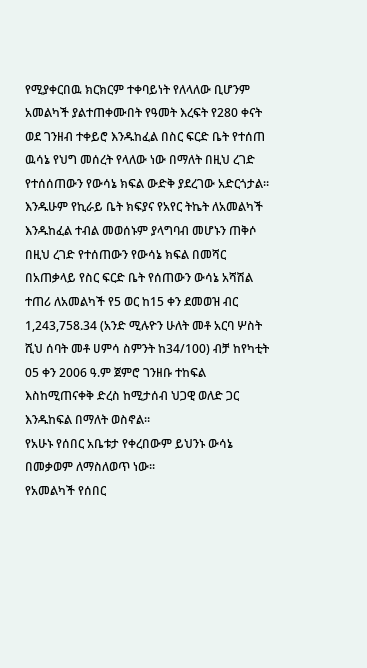የሚያቀርበዉ ክርክርም ተቀባይነት የለላለው ቢሆንም አመልካች ያልተጠቀሙበት የዓመት እረፍት የ280 ቀናት ወደ ገንዘብ ተቀይሮ እንዱከፈል በስር ፍርድ ቤት የተሰጠ ዉሳኔ የህግ መሰረት የላለው ነው በማለት በዚህ ረገድ የተሰሰጠውን የውሳኔ ክፍል ውድቅ ያደረገው አድርጎታል። እንዱሁም የኪራይ ቤት ክፍያና የአየር ትኬት ለአመልካች እንዱከፈል ተብል መወሰኑም ያላግባብ መሆኑን ጠቅሶ በዚህ ረገድ የተሰጠውን የውሳኔ ክፍል በመሻር በአጠቃላይ የስር ፍርድ ቤት የሰጠውን ውሳኔ አሻሽል ተጠሪ ለአመልካች የ5 ወር ከ15 ቀን ደመወዝ ብር 1,243,758.34 (አንድ ሚሉዮን ሁለት መቶ አርባ ሦስት ሺህ ሰባት መቶ ሀምሳ ስምንት ከ34/100) ብቻ ከየካቲት 05 ቀን 2006 ዓ.ም ጀምሮ ገንዘቡ ተከፍል እስከሚጠናቀቅ ድረስ ከሚታሰብ ህጋዊ ወለድ ጋር እንዱከፍል በማለት ወስኖል።
የአሁኑ የሰበር አቤቱታ የቀረበውም ይህንኑ ውሳኔ በመቃወም ለማስለወጥ ነው።
የአመልካች የሰበር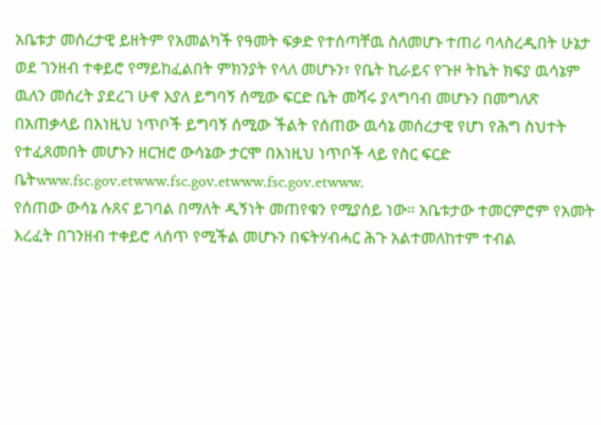አቤቱታ መሰረታዊ ይዘትም የአመልካች የዓመት ፍቃድ የተሰጣቸዉ ስለመሆኑ ተጠሪ ባላስረዲበት ሁኔታ ወደ ገንዘብ ተቀይሮ የማይከፈልበት ምክንያት የላለ መሆኑን፣ የቤት ኪራይና የጉዞ ትኬት ክፍያ ዉሳኔም ዉለን መሰረት ያደረገ ሁኖ እያለ ይግባኝ ሰሚው ፍርድ ቤት መሻሩ ያላግባብ መሆኑን በመግለጽ በአጠቃላይ በእነዚህ ነጥቦች ይግባኝ ሰሚው ችልት የሰጠው ዉሳኔ መሰረታዊ የሆነ የሕግ ስህተት የተፈጸመበት መሆኑን ዘርዝሮ ውሳኔው ታርሞ በእነዚህ ነጥቦች ላይ የስር ፍርድ ቤትwww.fsc.gov.etwww.fsc.gov.etwww.fsc.gov.etwww.
የሰጠው ውሳኔ ሉጸና ይገባል በማለት ዲኝነት መጠየቁን የሚያሰይ ነው። አቤቱታው ተመርምሮም የአመት እረፈት በገንዘብ ተቀይሮ ላሰጥ የሚችል መሆኑን በፍትሃብሓር ሕጉ አልተመለከተም ተብል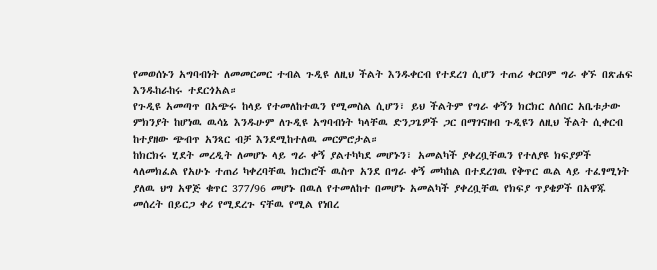የመወሰኑን አግባብነት ለመመርመር ተብል ጉዲዩ ለዚህ ችልት እንዱቀርብ የተደረገ ሲሆን ተጠሪ ቀርቦም ግራ ቀኙ በጽሐፍ እንዱከራከሩ ተደርጎአል።
የጉዲዩ አመጣጥ በአጭሩ ከላይ የተመለከተዉን የሚመስል ሲሆን፣ ይህ ችልትም የግራ ቀኝን ክርክር ለሰበር አቤቱታው ምክንያት ከሆነዉ ዉሳኔ እንዱሁም ለጉዲዩ አግባብነት ካላቸዉ ድንጋጌዎች ጋር በማገናዘብ ጉዲዩን ለዚህ ችልት ሲቀርብ ከተያዘው ጭብጥ አንጻር ብቻ እንደሚከተለዉ መርምሮታል።
ከክርክሩ ሂደት መረዲት ለመሆኑ ላይ ግራ ቀኝ ያልተካካደ መሆኑን፣ አመልካች ያቀረቧቸዉን የተለያዩ ክፍያዎች ላለመክፈል የአሁኑ ተጠሪ ካቀረባቸዉ ክርክሮች ዉስጥ አንደ በግራ ቀኝ መካከል በተደረገዉ የቅጥር ዉል ላይ ተፈፃሚነት ያለዉ ህግ አዋጅ ቁጥር 377/96 መሆኑ በዉለ የተመለከተ በመሆኑ አመልካች ያቀረቧቸዉ የክፍያ ጥያቄዎች በአዋጁ መሰረት በይርጋ ቀሪ የሚደረጉ ናቸዉ የሚል የነበረ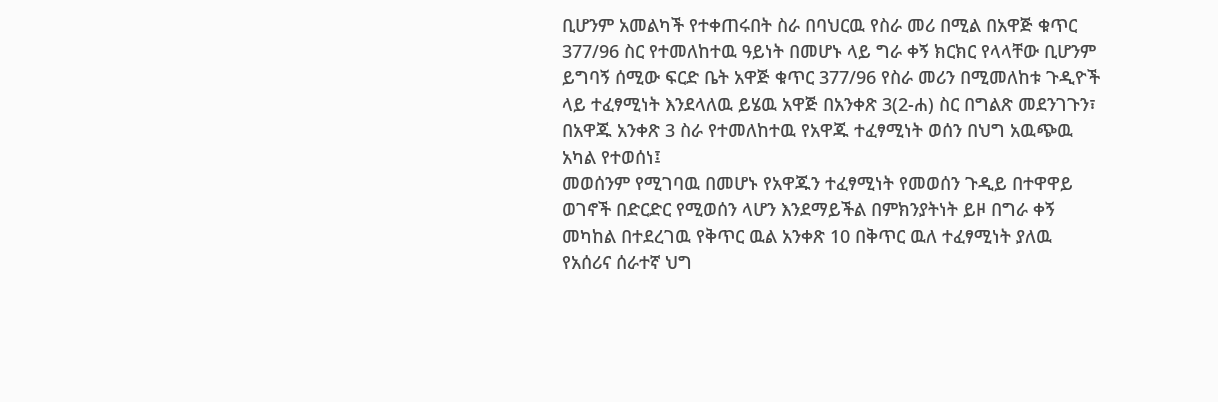ቢሆንም አመልካች የተቀጠሩበት ስራ በባህርዉ የስራ መሪ በሚል በአዋጅ ቁጥር 377/96 ስር የተመለከተዉ ዓይነት በመሆኑ ላይ ግራ ቀኝ ክርክር የላላቸው ቢሆንም ይግባኝ ሰሚው ፍርድ ቤት አዋጅ ቁጥር 377/96 የስራ መሪን በሚመለከቱ ጉዲዮች ላይ ተፈፃሚነት እንደላለዉ ይሄዉ አዋጅ በአንቀጽ 3(2-ሐ) ስር በግልጽ መደንገጉን፣ በአዋጁ አንቀጽ 3 ስራ የተመለከተዉ የአዋጁ ተፈፃሚነት ወሰን በህግ አዉጭዉ አካል የተወሰነ፤
መወሰንም የሚገባዉ በመሆኑ የአዋጁን ተፈፃሚነት የመወሰን ጉዲይ በተዋዋይ ወገኖች በድርድር የሚወሰን ላሆን እንደማይችል በምክንያትነት ይዞ በግራ ቀኝ መካከል በተደረገዉ የቅጥር ዉል አንቀጽ 10 በቅጥር ዉለ ተፈፃሚነት ያለዉ የአሰሪና ሰራተኛ ህግ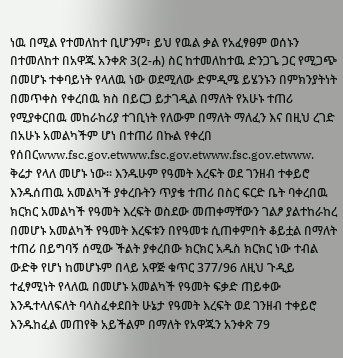ነዉ በሚል የተመለከተ ቢሆንም፣ ይህ የዉል ቃል የአፈፃፀም ወሰኑን በተመለከተ በአዋጁ አንቀጽ 3(2-ሐ) ስር ከተመለከተዉ ድንጋጌ ጋር የሚጋጭ በመሆኑ ተቀባይነት የላለዉ ነው ወደሚለው ድምዲሜ ይሄንኑን በምክንያትነት በመጥቀስ የቀረበዉ ክስ በይርጋ ይታገዲል በማለት የአሁኑ ተጠሪ የሚያቀርበዉ መከራከሪያ ተገቢነት የለውም በማለት ማለፈን እና በዚህ ረገድ በአሁኑ አመልካችም ሆነ በተጠሪ በኩል የቀረበ የሰበርwww.fsc.gov.etwww.fsc.gov.etwww.fsc.gov.etwww.
ቅሬታ የላለ መሆኑ ነው። እንዱሁም የዓመት እረፍት ወደ ገንዘብ ተቀይሮ እንዱሰጠዉ አመልካች ያቀረቡትን ጥያቄ ተጠሪ በስር ፍርድ ቤት ባቀረበዉ ክርክር አመልካች የዓመት እረፍት ወስደው መጠቀማቸውን ገልፆ ያልተከራከረ በመሆኑ አመልካች የዓመት እረፍቱን በየዓመቱ ሲጠቀምበት ቆይቷል በማለት ተጠሪ በይግባኝ ሰሚው ችልት ያቀረበው ክርክር አዱስ ክርክር ነው ተብል ውድቅ የሆነ ከመሆኑም በላይ አዋጅ ቁጥር 377/96 ለዚህ ጉዲይ ተፈፃሚነት የላለዉ በመሆኑ አመልካች የዓመት ፍቃድ ጠይቀው እንዱተላለፍለት ባላስፈቀደበት ሁኔታ የዓመት እረፍት ወደ ገንዘብ ተቀይሮ እንዱከፈል መጠየቅ አይችልም በማለት የአዋጁን አንቀጽ 79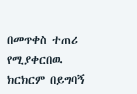በመጥቀስ ተጠሪ የሚያቀርበዉ ክርክርም በይግባኝ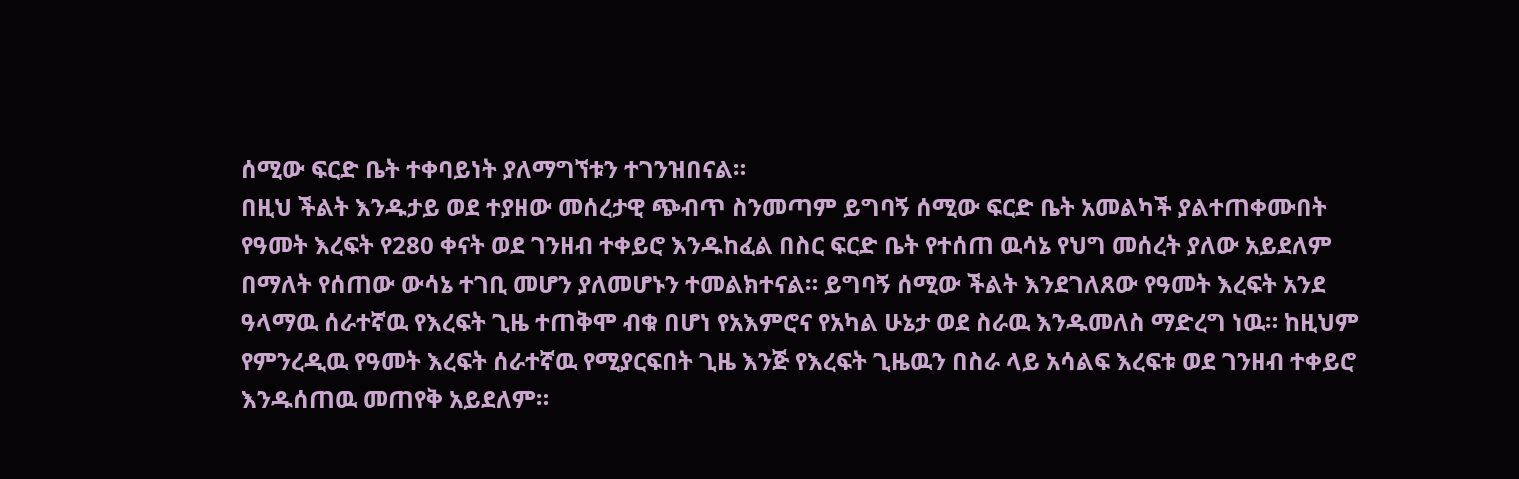ሰሚው ፍርድ ቤት ተቀባይነት ያለማግኘቱን ተገንዝበናል።
በዚህ ችልት እንዱታይ ወደ ተያዘው መሰረታዊ ጭብጥ ስንመጣም ይግባኝ ሰሚው ፍርድ ቤት አመልካች ያልተጠቀሙበት የዓመት እረፍት የ280 ቀናት ወደ ገንዘብ ተቀይሮ እንዱከፈል በስር ፍርድ ቤት የተሰጠ ዉሳኔ የህግ መሰረት ያለው አይደለም በማለት የሰጠው ውሳኔ ተገቢ መሆን ያለመሆኑን ተመልክተናል። ይግባኝ ሰሚው ችልት እንደገለጸው የዓመት እረፍት አንደ ዓላማዉ ሰራተኛዉ የእረፍት ጊዜ ተጠቅሞ ብቁ በሆነ የአእምሮና የአካል ሁኔታ ወደ ስራዉ እንዱመለስ ማድረግ ነዉ። ከዚህም የምንረዲዉ የዓመት እረፍት ሰራተኛዉ የሚያርፍበት ጊዜ እንጅ የእረፍት ጊዜዉን በስራ ላይ አሳልፍ እረፍቱ ወደ ገንዘብ ተቀይሮ እንዱሰጠዉ መጠየቅ አይደለም።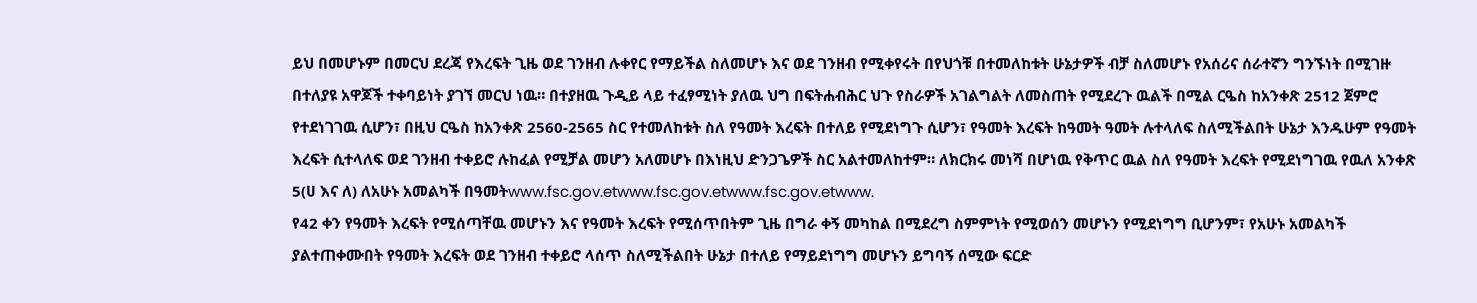ይህ በመሆኑም በመርህ ደረጃ የእረፍት ጊዜ ወደ ገንዘብ ሉቀየር የማይችል ስለመሆኑ እና ወደ ገንዘብ የሚቀየሩት በየህጎቹ በተመለከቱት ሁኔታዎች ብቻ ስለመሆኑ የአሰሪና ሰራተኛን ግንኙነት በሚገዙ በተለያዩ አዋጆች ተቀባይነት ያገኘ መርህ ነዉ። በተያዘዉ ጉዲይ ላይ ተፈፃሚነት ያለዉ ህግ በፍትሐብሕር ህጉ የስራዎች አገልግልት ለመስጠት የሚደረጉ ዉልች በሚል ርዔስ ከአንቀጽ 2512 ጀምሮ የተደነገገዉ ሲሆን፣ በዚህ ርዔስ ከአንቀጽ 2560-2565 ስር የተመለከቱት ስለ የዓመት እረፍት በተለይ የሚደነግጉ ሲሆን፣ የዓመት እረፍት ከዓመት ዓመት ሉተላለፍ ስለሚችልበት ሁኔታ እንዱሁም የዓመት እረፍት ሲተላለፍ ወደ ገንዘብ ተቀይሮ ሉከፈል የሚቻል መሆን አለመሆኑ በእነዚህ ድንጋጌዎች ስር አልተመለከተም። ለክርክሩ መነሻ በሆነዉ የቅጥር ዉል ስለ የዓመት እረፍት የሚደነግገዉ የዉለ አንቀጽ 5(ሀ እና ለ) ለአሁኑ አመልካች በዓመትwww.fsc.gov.etwww.fsc.gov.etwww.fsc.gov.etwww.
የ42 ቀን የዓመት እረፍት የሚሰጣቸዉ መሆኑን እና የዓመት እረፍት የሚሰጥበትም ጊዜ በግራ ቀኝ መካከል በሚደረግ ስምምነት የሚወሰን መሆኑን የሚደነግግ ቢሆንም፣ የአሁኑ አመልካች ያልተጠቀሙበት የዓመት እረፍት ወደ ገንዘብ ተቀይሮ ላሰጥ ስለሚችልበት ሁኔታ በተለይ የማይደነግግ መሆኑን ይግባኝ ሰሚው ፍርድ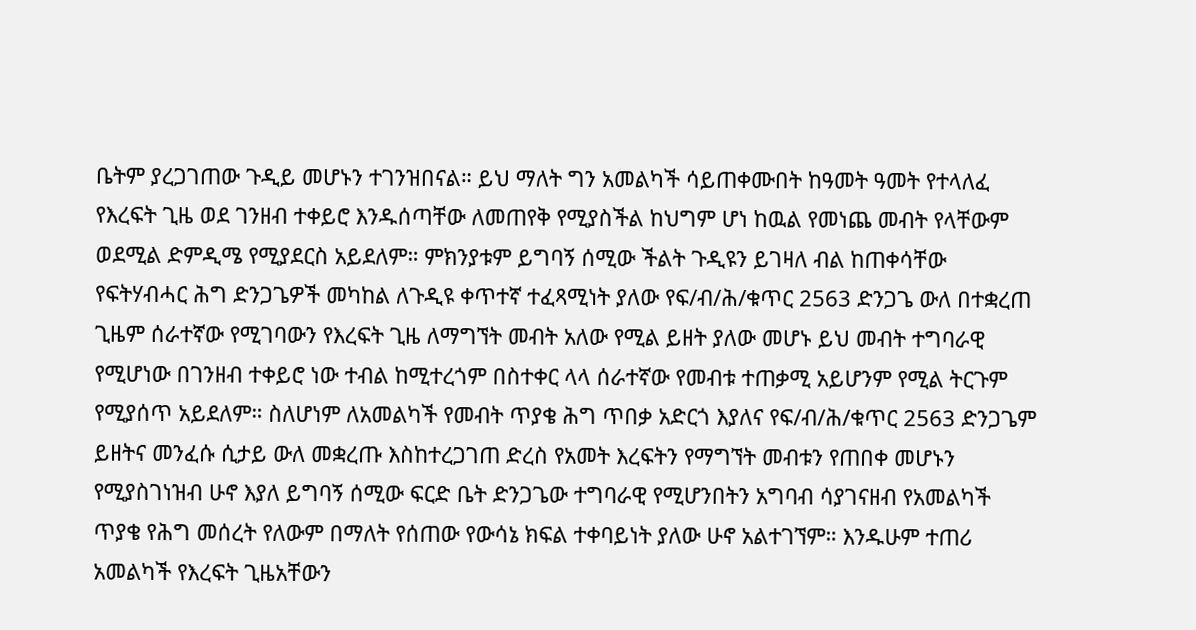ቤትም ያረጋገጠው ጉዲይ መሆኑን ተገንዝበናል። ይህ ማለት ግን አመልካች ሳይጠቀሙበት ከዓመት ዓመት የተላለፈ የእረፍት ጊዜ ወደ ገንዘብ ተቀይሮ እንዱሰጣቸው ለመጠየቅ የሚያስችል ከህግም ሆነ ከዉል የመነጨ መብት የላቸውም ወደሚል ድምዲሜ የሚያደርስ አይደለም። ምክንያቱም ይግባኝ ሰሚው ችልት ጉዲዩን ይገዛለ ብል ከጠቀሳቸው የፍትሃብሓር ሕግ ድንጋጌዎች መካከል ለጉዲዩ ቀጥተኛ ተፈጻሚነት ያለው የፍ/ብ/ሕ/ቁጥር 2563 ድንጋጌ ውለ በተቋረጠ ጊዜም ሰራተኛው የሚገባውን የእረፍት ጊዜ ለማግኘት መብት አለው የሚል ይዘት ያለው መሆኑ ይህ መብት ተግባራዊ የሚሆነው በገንዘብ ተቀይሮ ነው ተብል ከሚተረጎም በስተቀር ላላ ሰራተኛው የመብቱ ተጠቃሚ አይሆንም የሚል ትርጉም የሚያሰጥ አይደለም። ስለሆነም ለአመልካች የመብት ጥያቄ ሕግ ጥበቃ አድርጎ እያለና የፍ/ብ/ሕ/ቁጥር 2563 ድንጋጌም ይዘትና መንፈሱ ሲታይ ውለ መቋረጡ እስከተረጋገጠ ድረስ የአመት እረፍትን የማግኘት መብቱን የጠበቀ መሆኑን የሚያስገነዝብ ሁኖ እያለ ይግባኝ ሰሚው ፍርድ ቤት ድንጋጌው ተግባራዊ የሚሆንበትን አግባብ ሳያገናዘብ የአመልካች ጥያቄ የሕግ መሰረት የለውም በማለት የሰጠው የውሳኔ ክፍል ተቀባይነት ያለው ሁኖ አልተገኘም። እንዱሁም ተጠሪ አመልካች የእረፍት ጊዜአቸውን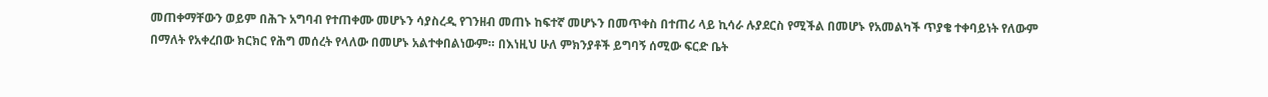መጠቀማቸውን ወይም በሕጉ አግባብ የተጠቀሙ መሆኑን ሳያስረዲ የገንዘብ መጠኑ ከፍተኛ መሆኑን በመጥቀስ በተጠሪ ላይ ኪሳራ ሉያደርስ የሚችል በመሆኑ የአመልካች ጥያቄ ተቀባይነት የለውም በማለት የአቀረበው ክርክር የሕግ መሰረት የላለው በመሆኑ አልተቀበልነውም። በእነዚህ ሁለ ምክንያቶች ይግባኝ ሰሚው ፍርድ ቤት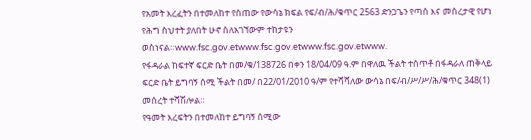የአመት እረፈትን በተመለከተ የሰጠው የውሳኔ ክፍል የፍ/ብ/ሕ/ቁጥር 2563 ድንጋጌን የጣሰ እና መሰረታዊ የሆነ የሕግ ስህተት ያለበት ሁኖ ስለአገኘውም ተከታዩን ወስነናል።www.fsc.gov.etwww.fsc.gov.etwww.fsc.gov.etwww.
የፋዳራል ከፍተኛ ፍርድ ቤት በመ/ቁ/138726 በቀን 18/04/09 ዓ.ም በዋለዉ ችልት ተሰጥቶ በፋዳራለ ጠቅላይ ፍርድ ቤት ይግባኝ ሰሚ ችልት በመ/ በ22/01/2010 ዓ/ም የተሻሻለው ውሳኔ በፍ/ብ/ሥ/ሥ/ሕ/ቁጥር 348(1) መሰረት ተሻሽሎል።
የዓመት እረፍትን በተመለከተ ይግባኝ ሰሚው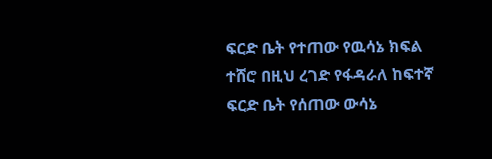ፍርድ ቤት የተጠው የዉሳኔ ክፍል ተሸሮ በዚህ ረገድ የፋዳራለ ከፍተኛ ፍርድ ቤት የሰጠው ውሳኔ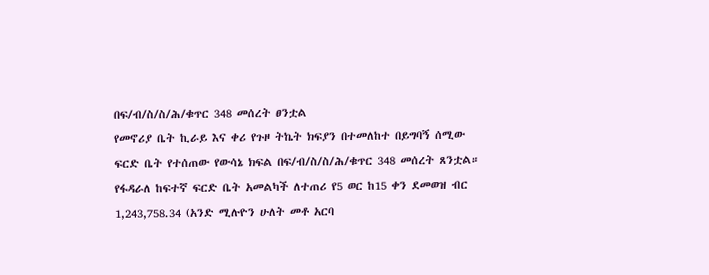በፍ/ብ/ስ/ስ/ሕ/ቁጥር 348 መሰረት ፀንቷል
የመኖሪያ ቤት ኪራይ እና ቀሪ የጉዞ ትኬት ክፍያን በተመለከተ በይግባኝ ሰሚው ፍርድ ቤት የተሰጠው የውሳኔ ክፍል በፍ/ብ/ስ/ስ/ሕ/ቁጥር 348 መሰረት ጸንቷል።
የፋዳራለ ከፍተኛ ፍርድ ቤት አመልካች ለተጠሪ የ5 ወር ከ15 ቀን ደመወዝ ብር 1,243,758.34 (አንድ ሚሉዮን ሁለት መቶ አርባ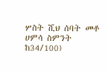ሦስት ሺህ ሰባት መቶ ሀምሳ ስምንት ከ34/100)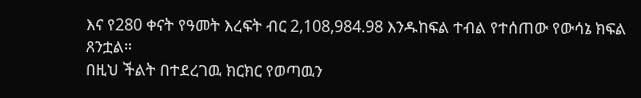እና የ280 ቀናት የዓመት እረፍት ብር 2,108,984.98 እንዱከፍል ተብል የተሰጠው የውሳኔ ክፍል ጸንቷል።
በዚህ ችልት በተደረገዉ ክርክር የወጣዉን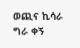ወጪና ኪሳራ ግራ ቀኝ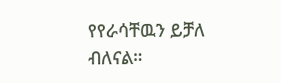የየራሳቸዉን ይቻለ ብለናል።